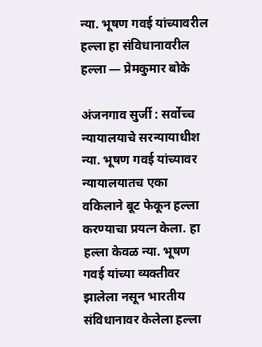न्या. भूषण गवई यांच्यावरील हल्ला हा संविधानावरील हल्ला — प्रेमकुमार बोके

अंजनगाव सुर्जी : सर्वोच्च न्यायालयाचे सरन्यायाधीश न्या. भूषण गवई यांच्यावर न्यायालयातच एका वकिलाने बूट फेकून हल्ला करण्याचा प्रयत्न केला. हा हल्ला केवळ न्या. भूषण गवई यांच्या व्यक्तीवर झालेला नसून भारतीय संविधानावर केलेला हल्ला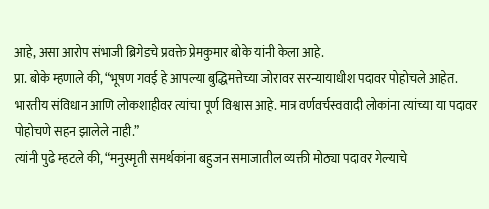आहे, असा आरोप संभाजी ब्रिगेडचे प्रवक्ते प्रेमकुमार बोके यांनी केला आहे.
प्रा. बोके म्हणाले की, “भूषण गवई हे आपल्या बुद्धिमत्तेच्या जोरावर सरन्यायाधीश पदावर पोहोचले आहेत. भारतीय संविधान आणि लोकशाहीवर त्यांचा पूर्ण विश्वास आहे. मात्र वर्णवर्चस्ववादी लोकांना त्यांच्या या पदावर पोहोचणे सहन झालेले नाही.”
त्यांनी पुढे म्हटले की, “मनुस्मृती समर्थकांना बहुजन समाजातील व्यक्ती मोठ्या पदावर गेल्याचे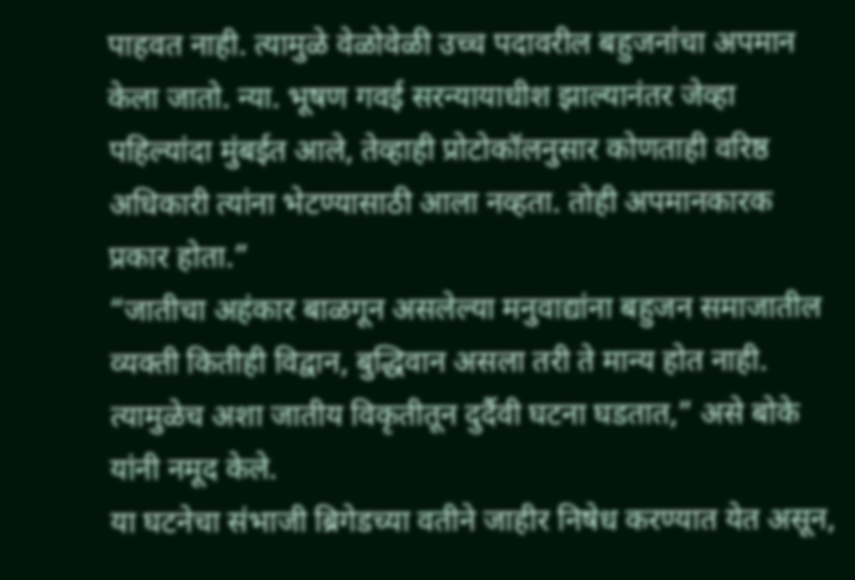पाहवत नाही. त्यामुळे वेळोवेळी उच्च पदावरील बहुजनांचा अपमान केला जातो. न्या. भूषण गवई सरन्यायाधीश झाल्यानंतर जेव्हा पहिल्यांदा मुंबईत आले, तेव्हाही प्रोटोकॉलनुसार कोणताही वरिष्ठ अधिकारी त्यांना भेटण्यासाठी आला नव्हता. तोही अपमानकारक प्रकार होता.”
“जातीचा अहंकार बाळगून असलेल्या मनुवाद्यांना बहुजन समाजातील व्यक्ती कितीही विद्वान, बुद्धिवान असला तरी ते मान्य होत नाही. त्यामुळेच अशा जातीय विकृतीतून दुर्दैवी घटना घडतात,” असे बोके यांनी नमूद केले.
या घटनेचा संभाजी ब्रिगेडच्या वतीने जाहीर निषेध करण्यात येत असून,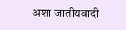अशा जातीयवादी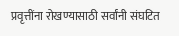प्रवृत्तींना रोखण्यासाठी सर्वांनी संघटित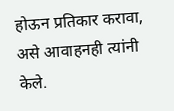होऊन प्रतिकार करावा, असे आवाहनही त्यांनी केले.